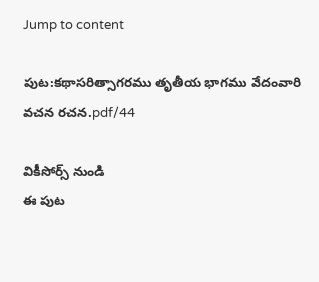Jump to content

పుట:కథాసరిత్సాగరము తృతీయ భాగము వేదంవారి వచన రచన.pdf/44

వికీసోర్స్ నుండి
ఈ పుట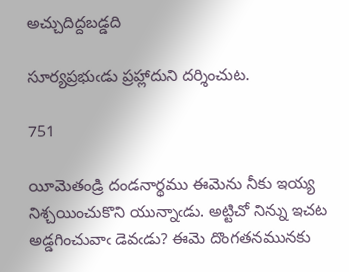అచ్చుదిద్దబడ్డది

సూర్యప్రభుఁడు ప్రహ్లాదుని దర్శించుట.

751

యీమెతండ్రి దండనార్థము ఈమెను నీకు ఇయ్య నిశ్చయించుకొని యున్నాఁడు. అట్టిచో నిన్ను ఇచట అడ్డగించువాఁ డెవఁడు? ఈమె దొంగతనమునకు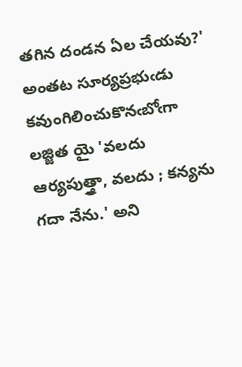తగిన దండన ఏల చేయవు?' అంతట సూర్యప్రభుఁడు కవుంగిలించుకొనఁబోఁగా లజ్జిత యై 'వలదు ఆర్యపుత్త్రా, వలదు ; కన్యను గదా నేను.' అని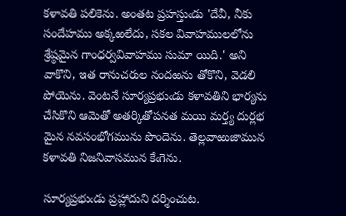కళావతి పలికెను. అంతట ప్రహస్తుఁడు 'దేవీ, నీకు సందేహము అక్కఱలేదు, సకల వివాహములలోను శ్రేష్ఠమైన గాంధర్వవివాహము సుమా యిది.' అని వాకొని, ఇత రానుచరుల నందఱను తోకొని, వెడలి పోయెను. వెంటనే సూర్యప్రభుఁడు కళావతిని భార్యను చేసికొని ఆమెతో అతర్కితోపనత మయి మర్త్య దుర్లభ మైన నవసంభోగమును పొందెను. తెల్లవాఱుజామున కళావతి నిజనివాసమున కేఁగెను.

సూర్యప్రభుఁడు ప్రహ్లాదుని దర్శించుట.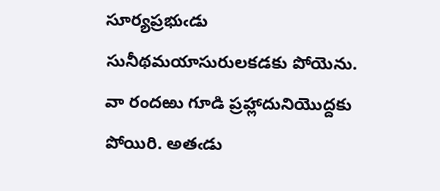సూర్యప్రభుఁడు సునీథమయాసురులకడకు పోయెను. వా రందఱు గూడి ప్రహ్లాదునియొద్దకు పోయిరి. అతఁడు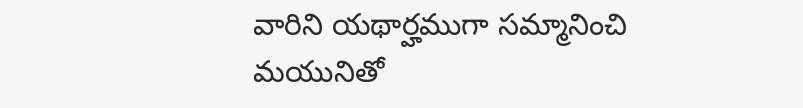వారిని యథార్హముగా సమ్మానించి మయునితో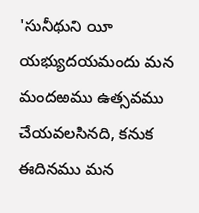'సునీథుని యీ యభ్యుదయమందు మన మందఱము ఉత్సవము చేయవలసినది, కనుక ఈదినము మన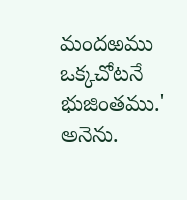మందఱము ఒక్కచోటనే భుజింతము.' అనెను.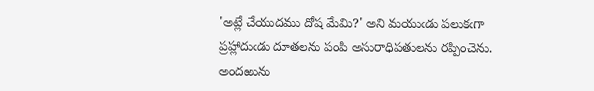'అట్లే చేయుదము దోష మేమి?' అని మయుఁడు పలుకఁగా ప్రహ్లాదుఁడు దూతలను పంపి అసురాధిపతులను రప్పించెను. అందఱును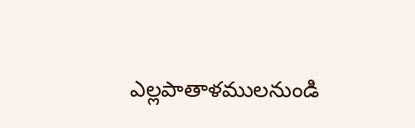ఎల్లపాతాళములనుండి